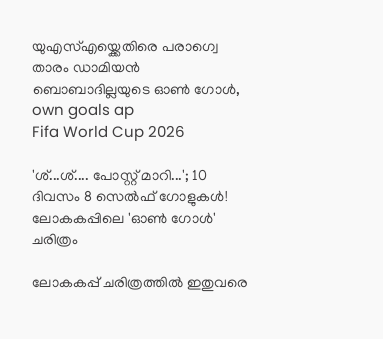യുഎസ്എയ്ക്കെതിരെ പരാഗ്വെ താരം ഡാമിയൻ ബൊബാദില്ലയുടെ ഓൺ ഗോൾ, own goals ap
Fifa World Cup 2026

'ശ്...ശ്.... പോസ്റ്റ് മാറി...'; 10 ദിവസം 8 സെൽഫ് ഗോളുകൾ! ലോകകപ്പിലെ 'ഓൺ ഗോൾ' ചരിത്രം

ലോകകപ്പ് ചരിത്രത്തിൽ ഇതുവരെ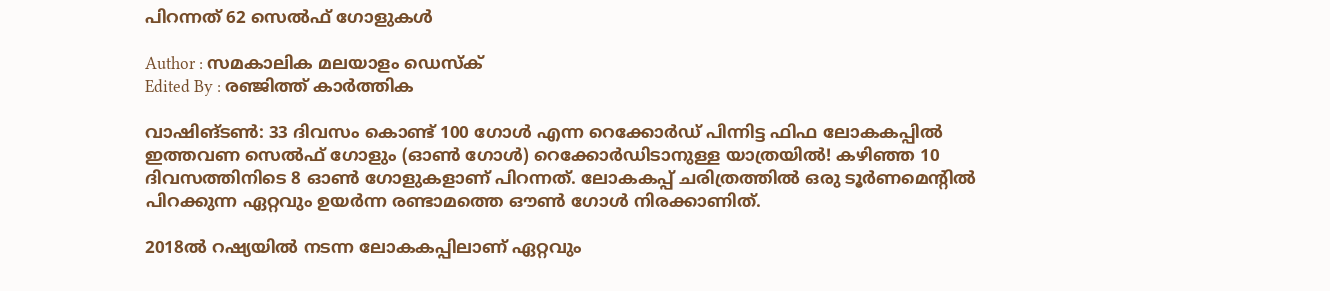പിറന്നത് 62 സെ‍ൽഫ് ഗോളുകൾ

Author : സമകാലിക മലയാളം ഡെസ്ക്
Edited By : രഞ്ജിത്ത് കാർത്തിക

വാഷിങ്ടൺ: 33 ദിവസം കൊണ്ട് 100 ഗോൾ എന്ന റെക്കോർഡ് പിന്നിട്ട ഫിഫ ലോകകപ്പിൽ ഇത്തവണ സെൽഫ് ഗോളും (ഓൺ ഗോൾ) റെക്കോർഡിടാനുള്ള യാത്രയിൽ! കഴിഞ്ഞ 10 ദിവസത്തിനിടെ 8 ഓൺ ഗോളുകളാണ് പിറന്നത്. ലോകകപ്പ് ചരിത്രത്തിൽ ഒരു ടൂർണമെന്റിൽ പിറക്കുന്ന ഏറ്റവും ഉയർന്ന രണ്ടാമത്തെ ഔൺ ഗോൾ നിരക്കാണിത്.

2018ൽ റഷ്യയിൽ നടന്ന ലോകകപ്പിലാണ് ഏറ്റവും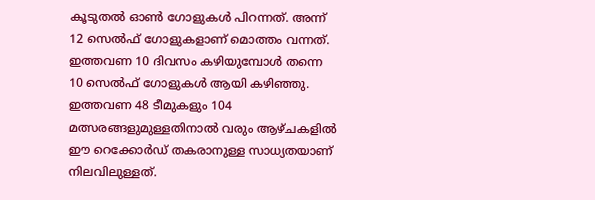കൂടുതൽ ഓൺ ഗോളുകൾ പിറന്നത്. അന്ന് 12 സെൽഫ് ഗോളുകളാണ് മൊത്തം വന്നത്. ഇത്തവണ 10 ദിവസം കഴിയുമ്പോൾ തന്നെ 10 സെൽഫ് ഗോളുകൾ ആയി കഴിഞ്ഞു. ഇത്തവണ 48 ടീമുകളും 104 മത്സരങ്ങളുമുള്ളതിനാൽ വരും ആഴ്ചകളിൽ ഈ റെക്കോർഡ് തകരാനുള്ള സാധ്യതയാണ് നിലവിലുള്ളത്.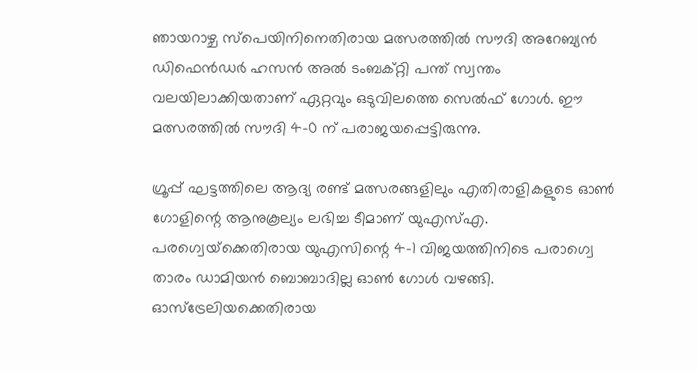ഞായറാഴ്ച സ്പെയിനിനെതിരായ മത്സരത്തിൽ സൗദി അറേബ്യൻ ഡിഫെൻഡർ ഹസൻ അൽ ടംബക്റ്റി പന്ത് സ്വന്തം വലയിലാക്കിയതാണ് ഏറ്റവും ഒടുവിലത്തെ സെൽഫ് ഗോൾ. ഈ മത്സരത്തിൽ സൗദി 4-0 ന് പരാജയപ്പെട്ടിരുന്നു.

ഗ്രൂപ്പ് ഘട്ടത്തിലെ ആദ്യ രണ്ട് മത്സരങ്ങളിലും എതിരാളികളുടെ ഓൺ ഗോളിന്റെ ആനുകൂല്യം ലഭിച്ച ടീമാണ് യുഎസ്എ. പരഗ്വെയ്‌ക്കെതിരായ യുഎസിന്റെ 4-1 വിജയത്തിനിടെ പരാഗ്വെ താരം ഡാമിയൻ ബൊബാദില്ല ഓൺ ഗോൾ വഴങ്ങി. ഓസ്‌ട്രേലിയക്കെതിരായ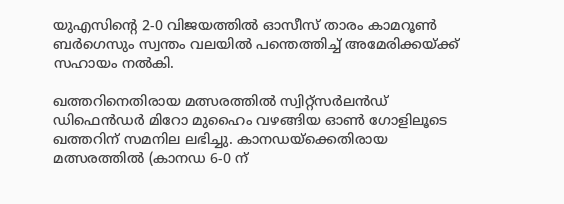യുഎസിന്റെ 2-0 വിജയത്തിൽ ഓസീസ് താരം കാമറൂൺ ബർഗെസും സ്വന്തം വലയിൽ പന്തെത്തിച്ച് അമേരിക്കയ്ക്ക് സഹായം നൽകി.

ഖത്തറിനെതിരായ മത്സരത്തിൽ സ്വിറ്റ്‌സർലൻഡ് ഡിഫെൻഡർ മിറോ മുഹൈം വഴങ്ങിയ ഓൺ ഗോളിലൂടെ ഖത്തറിന് സമനില ലഭിച്ചു. കാനഡയ്‌ക്കെതിരായ മത്സരത്തിൽ (കാനഡ 6-0 ന്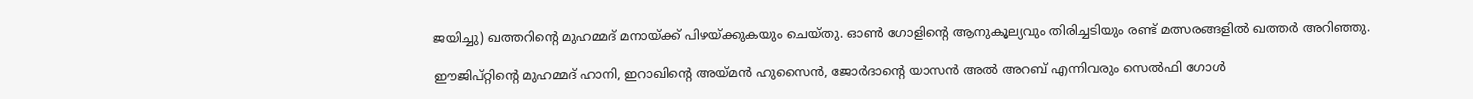ജയിച്ചു) ഖത്തറിന്റെ മുഹമ്മദ് മനായ്ക്ക് പിഴയ്ക്കുകയും ചെയ്തു. ഓൺ ഗോളിന്റെ ആനുകൂല്യവും തിരിച്ചടിയും രണ്ട് മത്സരങ്ങളിൽ ഖത്തർ അറിഞ്ഞു.

ഈജിപ്റ്റിന്റെ മുഹമ്മദ് ഹാനി, ഇറാഖിന്റെ അയ്മൻ ഹുസൈൻ, ജോർദാന്റെ യാസൻ അൽ അറബ് എന്നിവരും സെൽഫി ഗോൾ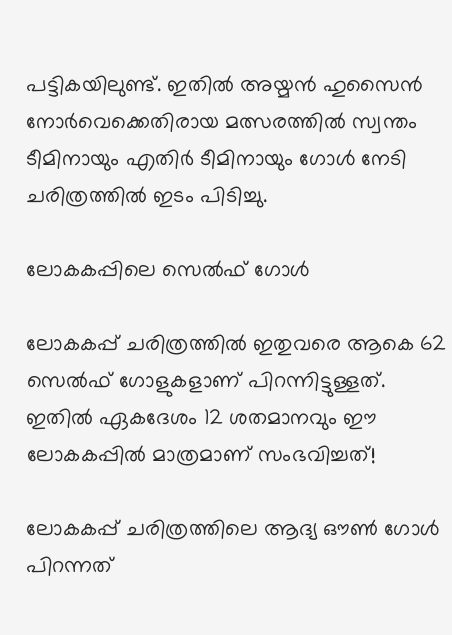പട്ടികയിലുണ്ട്. ഇതിൽ അയ്മൻ ഹുസൈൻ നോർവെക്കെതിരായ മത്സരത്തിൽ സ്വന്തം ടീമിനായും എതിർ ടീമിനായും ഗോൾ നേടി ചരിത്രത്തിൽ ഇടം പിടിച്ചു.

ലോകകപ്പിലെ സെൽഫ് ഗോൾ

ലോകകപ്പ് ചരിത്രത്തിൽ ഇതുവരെ ആകെ 62 സെൽഫ് ഗോളുകളാണ് പിറന്നിട്ടുള്ളത്. ഇതിൽ ഏകദേശം 12 ശതമാനവും ഈ ലോകകപ്പിൽ മാത്രമാണ് സംഭവിച്ചത്!

ലോകകപ്പ് ചരിത്രത്തിലെ ആദ്യ ഔൺ ഗോൾ പിറന്നത്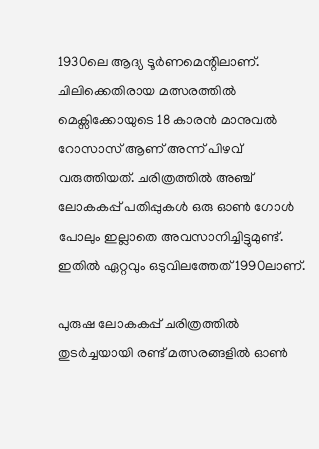1930ലെ ആദ്യ ടൂർണമെന്റിലാണ്. ചിലിക്കെതിരായ മത്സരത്തിൽ മെക്സിക്കോയുടെ 18 കാരൻ മാനുവൽ റോസാസ് ആണ് അന്ന് പിഴവ് വരുത്തിയത്. ചരിത്രത്തിൽ അഞ്ച് ലോകകപ്പ് പതിപ്പുകൾ ഒരു ഓൺ ഗോൾ പോലും ഇല്ലാതെ അവസാനിച്ചിട്ടുമുണ്ട്. ഇതിൽ ഏറ്റവും ഒടുവിലത്തേത് 1990ലാണ്.

പുരുഷ ലോകകപ്പ് ചരിത്രത്തിൽ തുടർച്ചയായി രണ്ട് മത്സരങ്ങളിൽ ഓൺ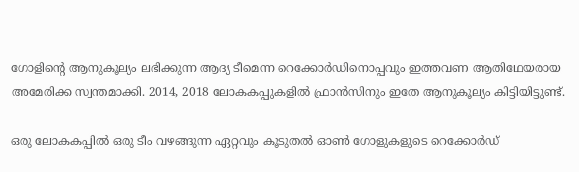ഗോളിന്റെ ആനുകൂല്യം ലഭിക്കുന്ന ആദ്യ ടീമെന്ന റെക്കോർഡിനൊപ്പവും ഇത്തവണ ആതിഥേയരായ അമേരിക്ക സ്വന്തമാക്കി. 2014, 2018 ലോകകപ്പുകളിൽ ഫ്രാൻസിനും ഇതേ ആനുകൂല്യം കിട്ടിയിട്ടുണ്ട്.

ഒരു ലോകകപ്പിൽ ഒരു ടീം വഴങ്ങുന്ന ഏറ്റവും കൂടുതൽ ഓൺ ഗോളുകളുടെ റെക്കോർഡ്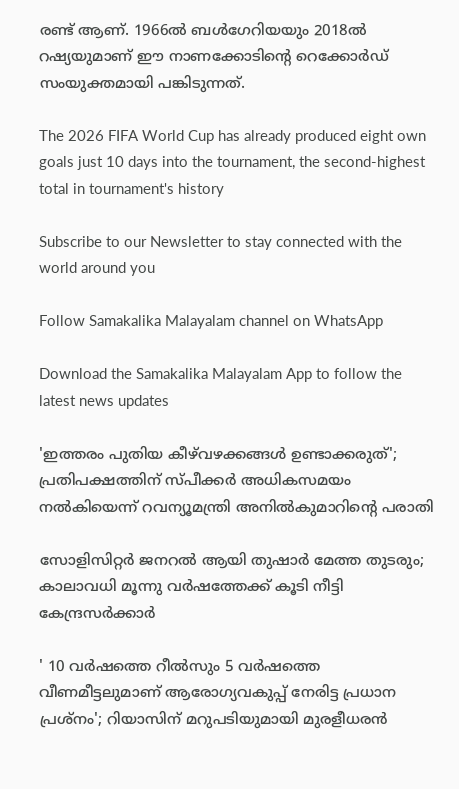രണ്ട് ആണ്. 1966ൽ ബൾഗേറിയയും 2018ൽ റഷ്യയുമാണ് ഈ നാണക്കോടിന്റെ റെക്കോർഡ് സംയുക്തമായി പങ്കിടുന്നത്.

The 2026 FIFA World Cup has already produced eight own goals just 10 days into the tournament, the second-highest total in tournament's history

Subscribe to our Newsletter to stay connected with the world around you

Follow Samakalika Malayalam channel on WhatsApp

Download the Samakalika Malayalam App to follow the latest news updates

'ഇത്തരം പുതിയ കീഴ്‌വഴക്കങ്ങൾ ഉണ്ടാക്കരുത്'; പ്രതിപക്ഷത്തിന് സ്പീക്കർ അധികസമയം നൽകിയെന്ന് റവന്യൂമന്ത്രി അനിൽകുമാറിന്റെ പരാതി

സോളിസിറ്റര്‍ ജനറല്‍ ആയി തുഷാര്‍ മേത്ത തുടരും; കാലാവധി മൂന്നു വര്‍ഷത്തേക്ക് കൂടി നീട്ടി കേന്ദ്രസര്‍ക്കാര്‍

' 10 വർഷത്തെ റീൽസും 5 വർഷത്തെ വീണമീട്ടലുമാണ് ആരോഗ്യവകുപ്പ് നേരിട്ട പ്രധാന പ്രശ്നം'; റിയാസിന് മറുപടിയുമായി മുരളീധരൻ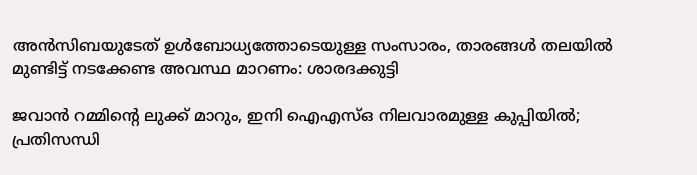അന്‍സിബയുടേത് ഉള്‍ബോധ്യത്തോടെയുള്ള സംസാരം, താരങ്ങള്‍ തലയില്‍ മുണ്ടിട്ട് നടക്കേണ്ട അവസ്ഥ മാറണം: ശാരദക്കുട്ടി

ജവാന്‍ റമ്മിന്റെ ലുക്ക് മാറും, ഇനി ഐഎസ്ഒ നിലവാരമുള്ള കുപ്പിയില്‍; പ്രതിസന്ധി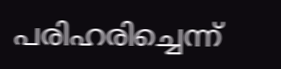പരിഹരിച്ചെന്ന്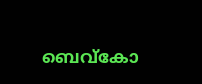ബെവ്‌കോ